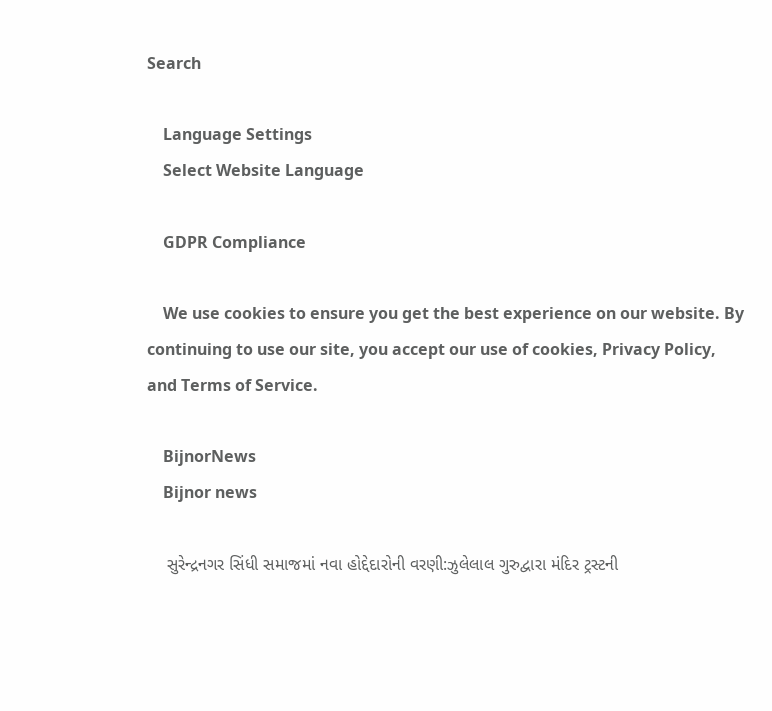Search

    Language Settings
    Select Website Language

    GDPR Compliance

    We use cookies to ensure you get the best experience on our website. By continuing to use our site, you accept our use of cookies, Privacy Policy, and Terms of Service.

    BijnorNews
    Bijnor news

    સુરેન્દ્રનગર સિંધી સમાજમાં નવા હોદ્દેદારોની વરણી:ઝુલેલાલ ગુરુદ્વારા મંદિર ટ્રસ્ટની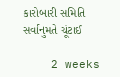કારોબારી સમિતિ સર્વાનુમતે ચૂંટાઈ

    2 weeks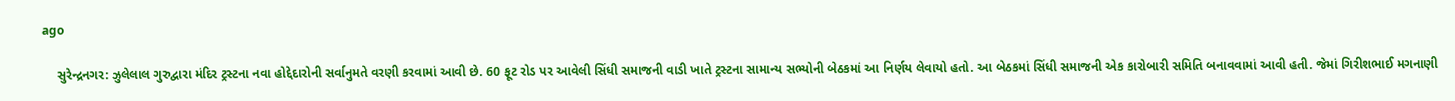ago

    સુરેન્દ્રનગર: ઝુલેલાલ ગુરુદ્વારા મંદિર ટ્રસ્ટના નવા હોદ્દેદારોની સર્વાનુમતે વરણી કરવામાં આવી છે. 60 ફૂટ રોડ પર આવેલી સિંધી સમાજની વાડી ખાતે ટ્રસ્ટના સામાન્ય સભ્યોની બેઠકમાં આ નિર્ણય લેવાયો હતો. આ બેઠકમાં સિંધી સમાજની એક કારોબારી સમિતિ બનાવવામાં આવી હતી. જેમાં ગિરીશભાઈ મગનાણી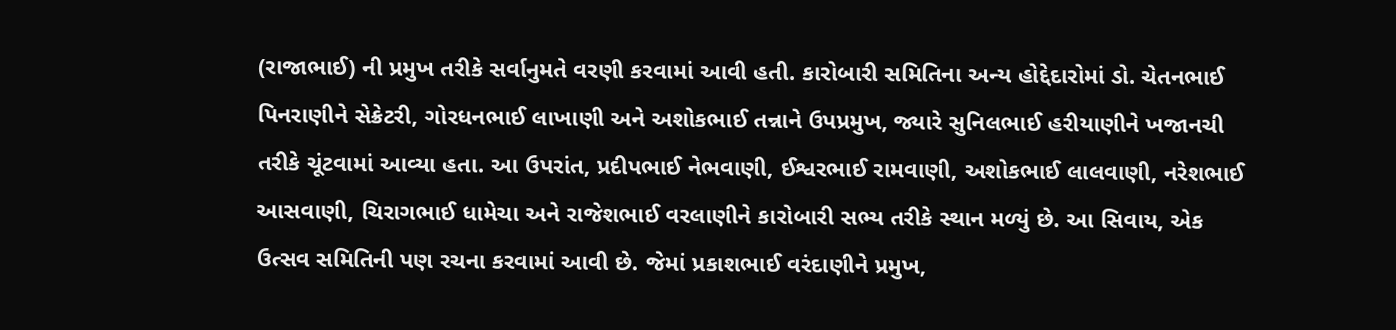(રાજાભાઈ) ની પ્રમુખ તરીકે સર્વાનુમતે વરણી કરવામાં આવી હતી. કારોબારી સમિતિના અન્ય હોદ્દેદારોમાં ડો. ચેતનભાઈ પિનરાણીને સેક્રેટરી, ગોરધનભાઈ લાખાણી અને અશોકભાઈ તન્નાને ઉપપ્રમુખ, જ્યારે સુનિલભાઈ હરીયાણીને ખજાનચી તરીકે ચૂંટવામાં આવ્યા હતા. આ ઉપરાંત, પ્રદીપભાઈ નેભવાણી, ઈશ્વરભાઈ રામવાણી, અશોકભાઈ લાલવાણી, નરેશભાઈ આસવાણી, ચિરાગભાઈ ધામેચા અને રાજેશભાઈ વરલાણીને કારોબારી સભ્ય તરીકે સ્થાન મળ્યું છે. આ સિવાય, એક ઉત્સવ સમિતિની પણ રચના કરવામાં આવી છે. જેમાં પ્રકાશભાઈ વરંદાણીને પ્રમુખ,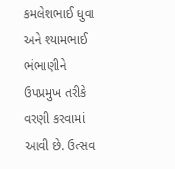કમલેશભાઈ ધુવા અને શ્યામભાઈ ભંભાણીને ઉપપ્રમુખ તરીકે વરણી કરવામાં આવી છે. ઉત્સવ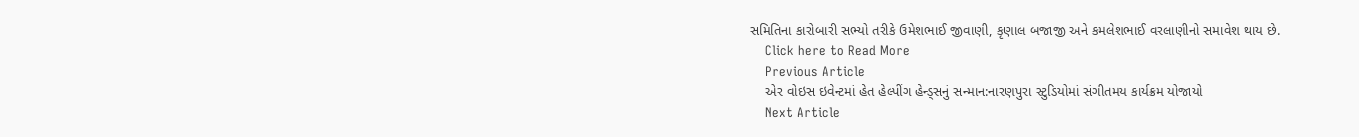સમિતિના કારોબારી સભ્યો તરીકે ઉમેશભાઈ જીવાણી, કૃણાલ બજાજી અને કમલેશભાઈ વરલાણીનો સમાવેશ થાય છે.
    Click here to Read More
    Previous Article
    એર વોઇસ ઇવેન્ટમાં હેત હેલ્પીંગ હેન્ડ્સનું સન્માન:નારણપુરા સ્ટુડિયોમાં સંગીતમય કાર્યક્રમ યોજાયો
    Next Article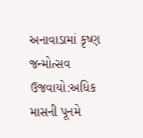અનાવાડામાં કૃષ્ણ જન્મોત્સવ ઉજવાયો:અધિક માસની પૂનમે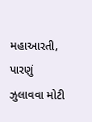મહાઆરતી, પારણું ઝુલાવવા મોટી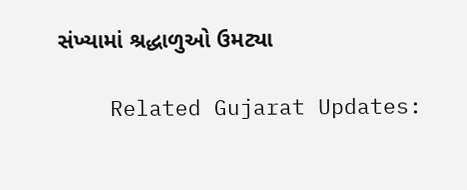સંખ્યામાં શ્રદ્ધાળુઓ ઉમટ્યા

    Related Gujarat Updates: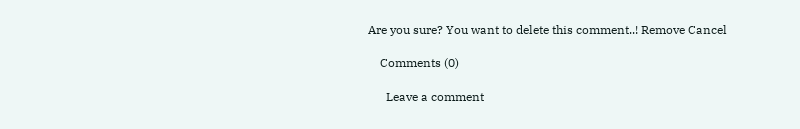Are you sure? You want to delete this comment..! Remove Cancel

    Comments (0)

      Leave a comment